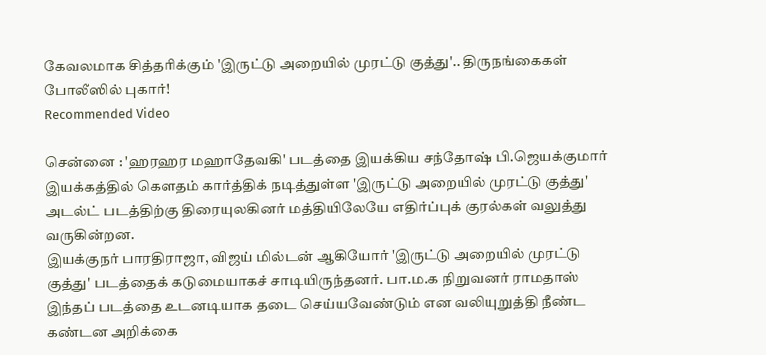கேவலமாக சித்தரிக்கும் 'இருட்டு அறையில் முரட்டு குத்து'.. திருநங்கைகள் போலீஸில் புகார்!
Recommended Video

சென்னை : 'ஹரஹர மஹாதேவகி' படத்தை இயக்கிய சந்தோஷ் பி.ஜெயக்குமார் இயக்கத்தில் கௌதம் கார்த்திக் நடித்துள்ள 'இருட்டு அறையில் முரட்டு குத்து' அடல்ட் படத்திற்கு திரையுலகினர் மத்தியிலேயே எதிர்ப்புக் குரல்கள் வலுத்து வருகின்றன.
இயக்குநர் பாரதிராஜா, விஜய் மில்டன் ஆகியோர் 'இருட்டு அறையில் முரட்டு குத்து' படத்தைக் கடுமையாகச் சாடியிருந்தனர். பா.ம.க நிறுவனர் ராமதாஸ் இந்தப் படத்தை உடனடியாக தடை செய்யவேண்டும் என வலியுறுத்தி நீண்ட கண்டன அறிக்கை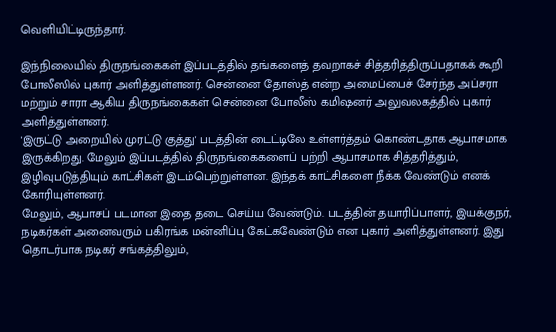வெளியிட்டிருந்தார்.

இந்நிலையில் திருநங்கைகள் இப்படத்தில் தங்களைத் தவறாகச் சித்தரித்திருப்பதாகக் கூறி போலீஸில் புகார் அளித்துள்ளனர். சென்னை தோஸ்த் என்ற அமைப்பைச் சேர்ந்த அப்சரா மற்றும் சாரா ஆகிய திருநங்கைகள் சென்னை போலீஸ் கமிஷனர் அலுவலகத்தில் புகார் அளித்துள்ளனர்.
'இருட்டு அறையில் முரட்டு குத்து' படத்தின் டைட்டிலே உள்ளர்த்தம் கொண்டதாக ஆபாசமாக இருக்கிறது. மேலும் இப்படத்தில் திருநங்கைகளைப் பற்றி ஆபாசமாக சித்தரித்தும், இழிவுபடுத்தியும் காட்சிகள் இடம்பெற்றுள்ளன. இந்தக் காட்சிகளை நீக்க வேண்டும் எனக் கோரியுள்ளனர்.
மேலும், ஆபாசப் படமான இதை தடை செய்ய வேண்டும். படத்தின் தயாரிப்பாளர், இயக்குநர், நடிகர்கள் அனைவரும் பகிரங்க மன்னிப்பு கேட்கவேண்டும் என புகார் அளித்துள்ளனர். இது தொடர்பாக நடிகர் சங்கத்திலும்,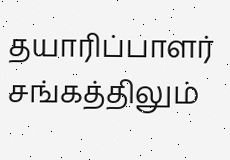தயாரிப்பாளர் சங்கத்திலும்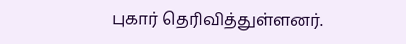புகார் தெரிவித்துள்ளனர்.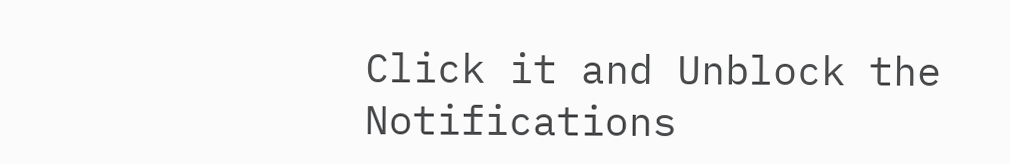Click it and Unblock the Notifications